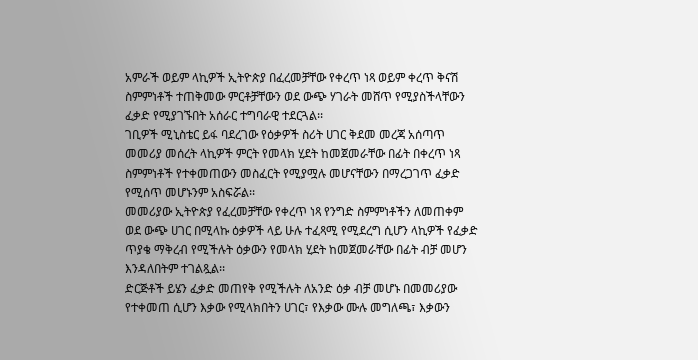አምራች ወይም ላኪዎች ኢትዮጵያ በፈረመቻቸው የቀረጥ ነጻ ወይም ቀረጥ ቅናሽ ስምምነቶች ተጠቅመው ምርቶቻቸውን ወደ ውጭ ሃገራት መሸጥ የሚያስችላቸውን ፈቃድ የሚያገኙበት አሰራር ተግባራዊ ተደርጓል፡፡
ገቢዎች ሚኒስቴር ይፋ ባደረገው የዕቃዎች ስሪት ሀገር ቅደመ መረጃ አሰጣጥ መመሪያ መሰረት ላኪዎች ምርት የመላክ ሂደት ከመጀመራቸው በፊት በቀረጥ ነጻ ስምምነቶች የተቀመጠውን መስፈርት የሚያሟሉ መሆናቸውን በማረጋገጥ ፈቃድ የሚሰጥ መሆኑንም አስፍሯል፡፡
መመሪያው ኢትዮጵያ የፈረመቻቸው የቀረጥ ነጻ የንግድ ስምምነቶችን ለመጠቀም ወደ ውጭ ሀገር በሚላኩ ዕቃዎች ላይ ሁሉ ተፈጻሚ የሚደረግ ሲሆን ላኪዎች የፈቃድ ጥያቄ ማቅረብ የሚችሉት ዕቃውን የመላክ ሂደት ከመጀመራቸው በፊት ብቻ መሆን እንዳለበትም ተገልጿል፡፡
ድርጅቶች ይሄን ፈቃድ መጠየቅ የሚችሉት ለአንድ ዕቃ ብቻ መሆኑ በመመሪያው የተቀመጠ ሲሆን እቃው የሚላክበትን ሀገር፣ የእቃው ሙሉ መግለጫ፣ እቃውን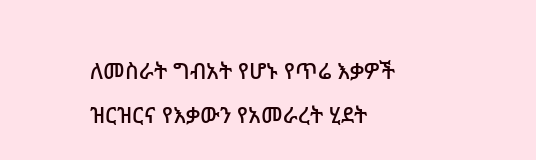ለመስራት ግብአት የሆኑ የጥሬ እቃዎች ዝርዝርና የእቃውን የአመራረት ሂደት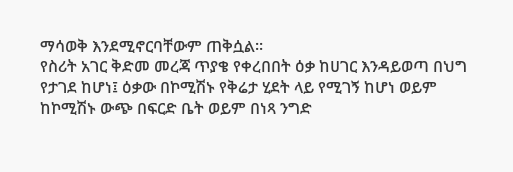ማሳወቅ እንደሚኖርባቸውም ጠቅሷል፡፡
የስሪት አገር ቅድመ መረጃ ጥያቄ የቀረበበት ዕቃ ከሀገር እንዳይወጣ በህግ የታገደ ከሆነ፤ ዕቃው በኮሚሽኑ የቅሬታ ሂደት ላይ የሚገኝ ከሆነ ወይም ከኮሚሽኑ ውጭ በፍርድ ቤት ወይም በነጻ ንግድ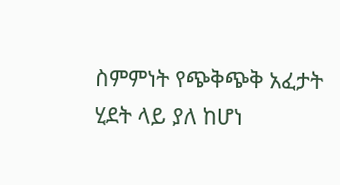ስምምነት የጭቅጭቅ አፈታት ሂደት ላይ ያለ ከሆነ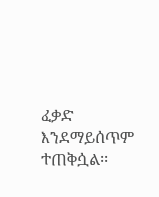ፈቃድ እንደማይሰጥም ተጠቅሷል፡፡